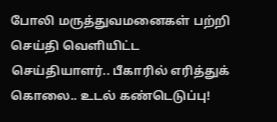போலி மருத்துவமனைகள் பற்றி செய்தி வெளியிட்ட செய்தியாளர்.. பீகாரில் எரித்துக் கொலை.. உடல் கண்டெடுப்பு!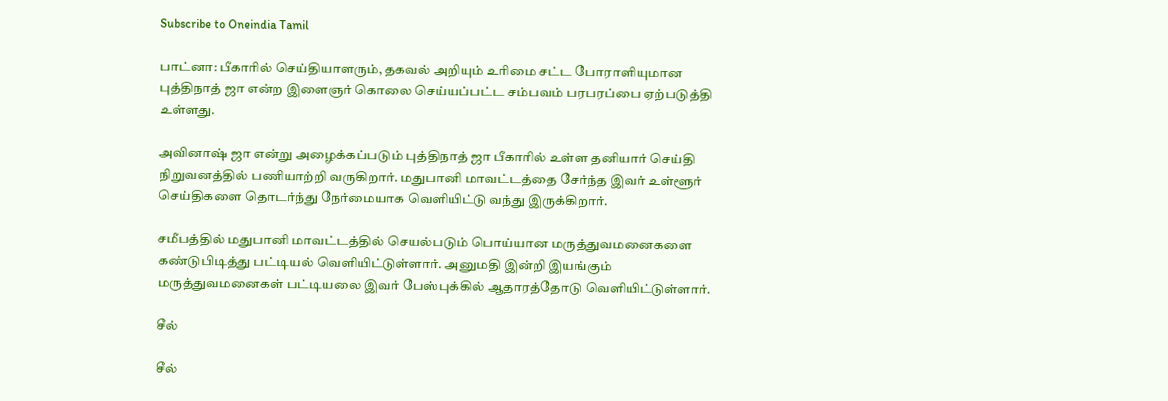Subscribe to Oneindia Tamil

பாட்னா: பீகாரில் செய்தியாளரும், தகவல் அறியும் உரிமை சட்ட போராளியுமான புத்திநாத் ஜா என்ற இளைஞர் கொலை செய்யப்பட்ட சம்பவம் பரபரப்பை ஏற்படுத்தி உள்ளது.

அவினாஷ் ஜா என்று அழைக்கப்படும் புத்திநாத் ஜா பீகாரில் உள்ள தனியார் செய்தி நிறுவனத்தில் பணியாற்றி வருகிறார். மதுபானி மாவட்டத்தை சேர்ந்த இவர் உள்ளூர் செய்திகளை தொடர்ந்து நேர்மையாக வெளியிட்டு வந்து இருக்கிறார்.

சமீபத்தில் மதுபானி மாவட்டத்தில் செயல்படும் பொய்யான மருத்துவமனைகளை கண்டுபிடித்து பட்டியல் வெளியிட்டுள்ளார். அனுமதி இன்றி இயங்கும் மருத்துவமனைகள் பட்டியலை இவர் பேஸ்புக்கில் ஆதாரத்தோடு வெளியிட்டுள்ளார்.

சீல்

சீல்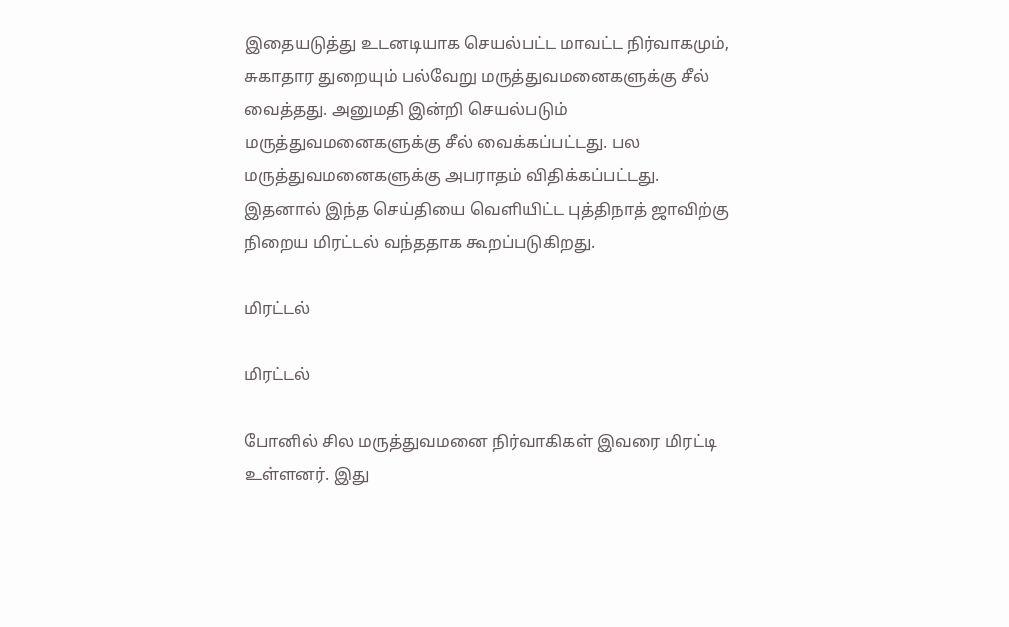இதையடுத்து உடனடியாக செயல்பட்ட மாவட்ட நிர்வாகமும், சுகாதார துறையும் பல்வேறு மருத்துவமனைகளுக்கு சீல் வைத்தது. அனுமதி இன்றி செயல்படும் மருத்துவமனைகளுக்கு சீல் வைக்கப்பட்டது. பல மருத்துவமனைகளுக்கு அபராதம் விதிக்கப்பட்டது. இதனால் இந்த செய்தியை வெளியிட்ட புத்திநாத் ஜாவிற்கு நிறைய மிரட்டல் வந்ததாக கூறப்படுகிறது.

மிரட்டல்

மிரட்டல்

போனில் சில மருத்துவமனை நிர்வாகிகள் இவரை மிரட்டி உள்ளனர். இது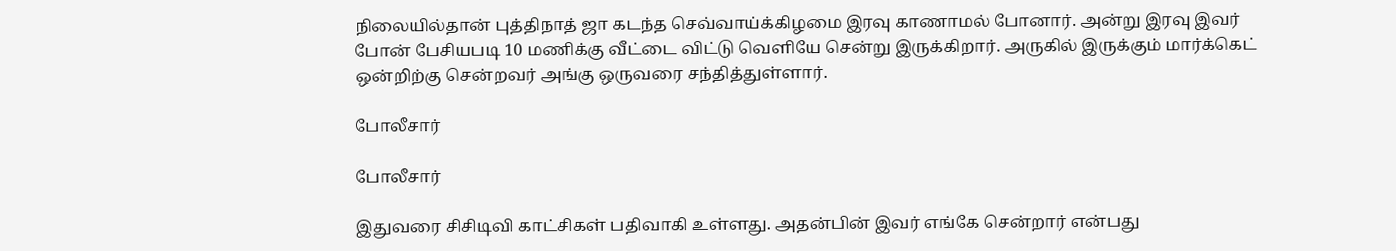நிலையில்தான் புத்திநாத் ஜா கடந்த செவ்வாய்க்கிழமை இரவு காணாமல் போனார். அன்று இரவு இவர் போன் பேசியபடி 10 மணிக்கு வீட்டை விட்டு வெளியே சென்று இருக்கிறார். அருகில் இருக்கும் மார்க்கெட் ஒன்றிற்கு சென்றவர் அங்கு ஒருவரை சந்தித்துள்ளார்.

போலீசார்

போலீசார்

இதுவரை சிசிடிவி காட்சிகள் பதிவாகி உள்ளது. அதன்பின் இவர் எங்கே சென்றார் என்பது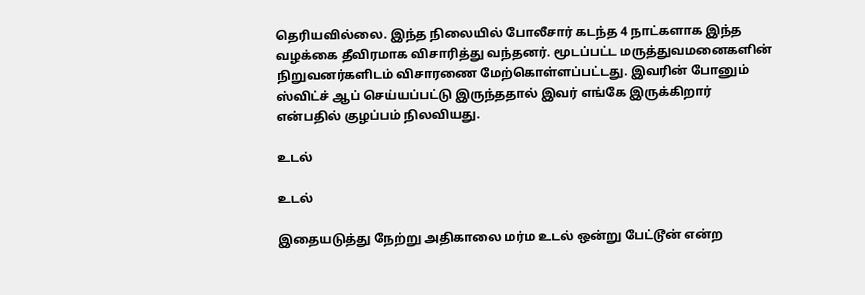தெரியவில்லை. இந்த நிலையில் போலீசார் கடந்த 4 நாட்களாக இந்த வழக்கை தீவிரமாக விசாரித்து வந்தனர். மூடப்பட்ட மருத்துவமனைகளின் நிறுவனர்களிடம் விசாரணை மேற்கொள்ளப்பட்டது. இவரின் போனும் ஸ்விட்ச் ஆப் செய்யப்பட்டு இருந்ததால் இவர் எங்கே இருக்கிறார் என்பதில் குழப்பம் நிலவியது.

உடல்

உடல்

இதையடுத்து நேற்று அதிகாலை மர்ம உடல் ஒன்று பேட்டூன் என்ற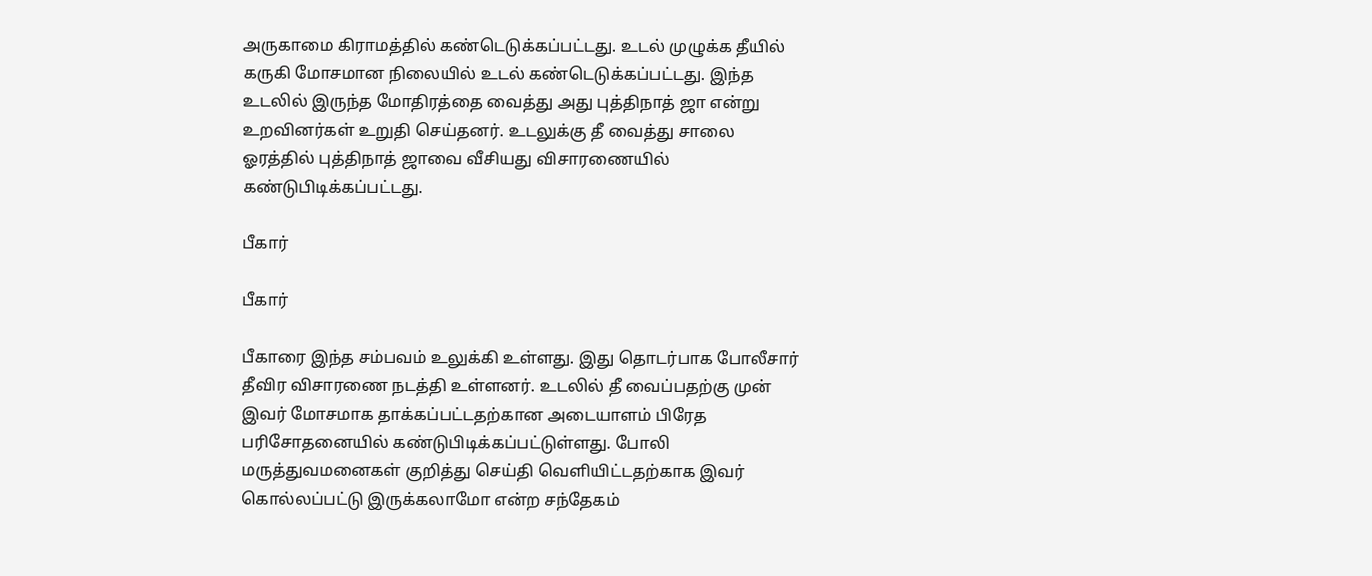அருகாமை கிராமத்தில் கண்டெடுக்கப்பட்டது. உடல் முழுக்க தீயில் கருகி மோசமான நிலையில் உடல் கண்டெடுக்கப்பட்டது. இந்த உடலில் இருந்த மோதிரத்தை வைத்து அது புத்திநாத் ஜா என்று உறவினர்கள் உறுதி செய்தனர். உடலுக்கு தீ வைத்து சாலை ஓரத்தில் புத்திநாத் ஜாவை வீசியது விசாரணையில் கண்டுபிடிக்கப்பட்டது.

பீகார்

பீகார்

பீகாரை இந்த சம்பவம் உலுக்கி உள்ளது. இது தொடர்பாக போலீசார் தீவிர விசாரணை நடத்தி உள்ளனர். உடலில் தீ வைப்பதற்கு முன் இவர் மோசமாக தாக்கப்பட்டதற்கான அடையாளம் பிரேத பரிசோதனையில் கண்டுபிடிக்கப்பட்டுள்ளது. போலி மருத்துவமனைகள் குறித்து செய்தி வெளியிட்டதற்காக இவர் கொல்லப்பட்டு இருக்கலாமோ என்ற சந்தேகம்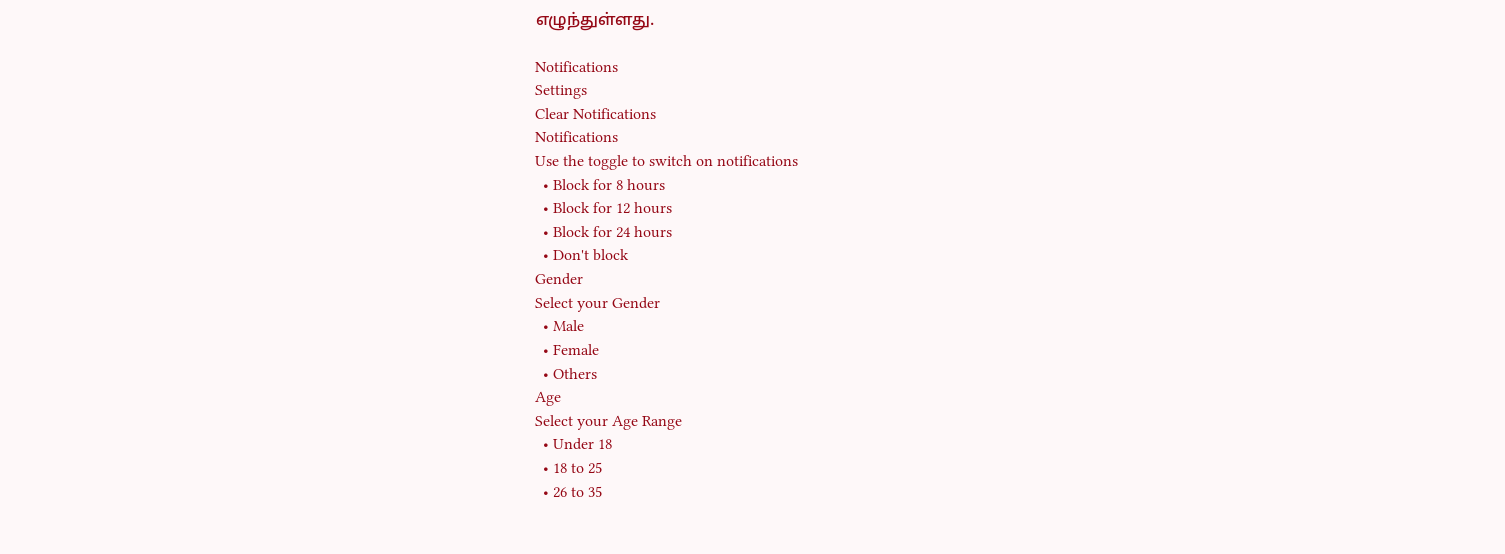எழுந்துள்ளது.

Notifications
Settings
Clear Notifications
Notifications
Use the toggle to switch on notifications
  • Block for 8 hours
  • Block for 12 hours
  • Block for 24 hours
  • Don't block
Gender
Select your Gender
  • Male
  • Female
  • Others
Age
Select your Age Range
  • Under 18
  • 18 to 25
  • 26 to 35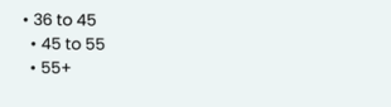• 36 to 45
  • 45 to 55
  • 55+